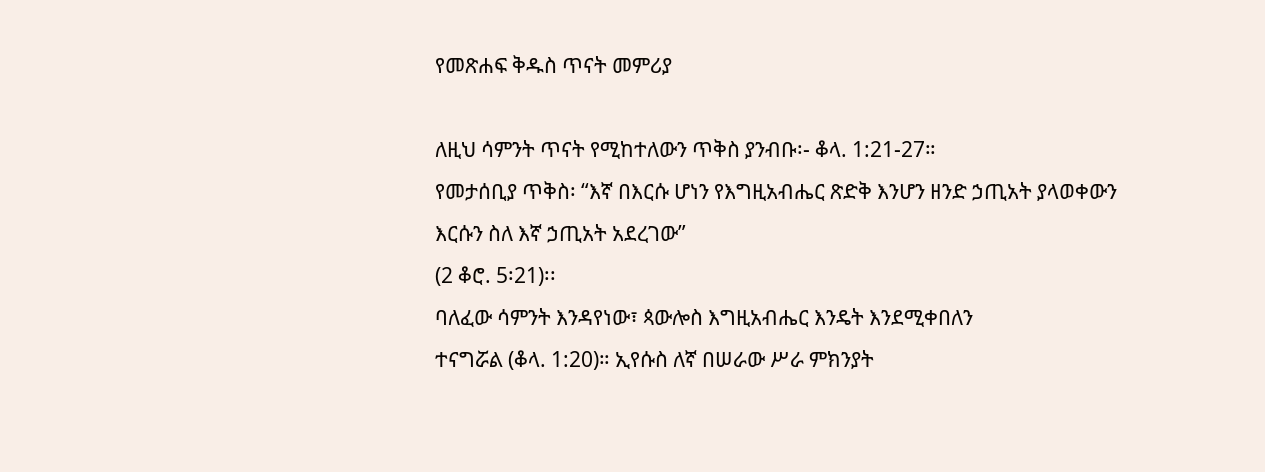የመጽሐፍ ቅዱስ ጥናት መምሪያ

ለዚህ ሳምንት ጥናት የሚከተለውን ጥቅስ ያንብቡ፡- ቆላ. 1:21-27።
የመታሰቢያ ጥቅስ፡ “እኛ በእርሱ ሆነን የእግዚአብሔር ጽድቅ እንሆን ዘንድ ኃጢአት ያላወቀውን እርሱን ስለ እኛ ኃጢአት አደረገው”
(2 ቆሮ. 5፡21)፡፡
ባለፈው ሳምንት እንዳየነው፣ ጳውሎስ እግዚአብሔር እንዴት እንደሚቀበለን
ተናግሯል (ቆላ. 1:20)። ኢየሱስ ለኛ በሠራው ሥራ ምክንያት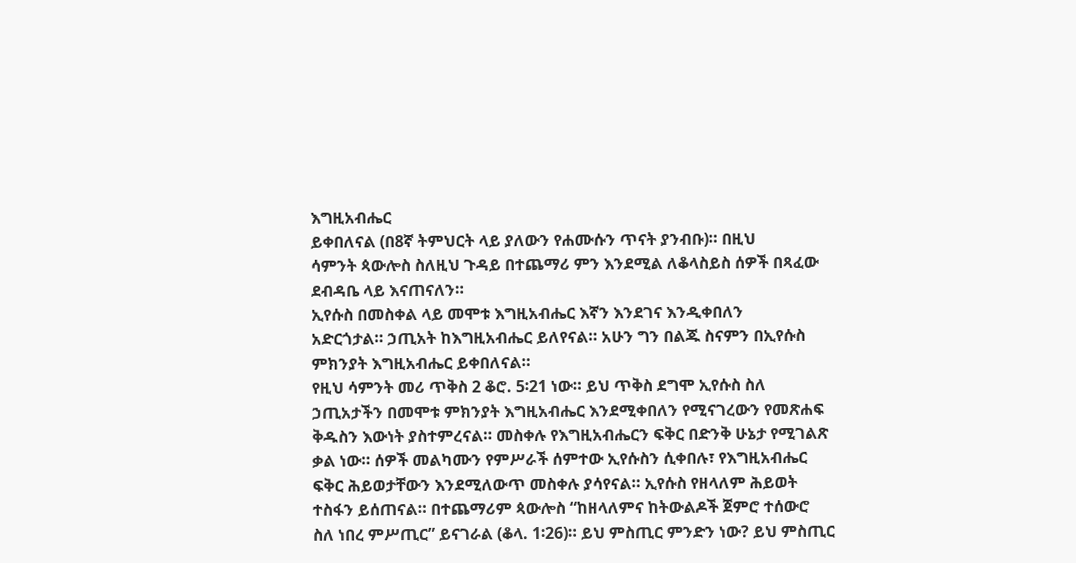እግዚአብሔር
ይቀበለናል (በ8ኛ ትምህርት ላይ ያለውን የሐሙሱን ጥናት ያንብቡ)። በዚህ
ሳምንት ጳውሎስ ስለዚህ ጉዳይ በተጨማሪ ምን እንደሚል ለቆላስይስ ሰዎች በጻፈው
ደብዳቤ ላይ እናጠናለን።
ኢየሱስ በመስቀል ላይ መሞቱ እግዚአብሔር እኛን እንደገና እንዲቀበለን
አድርጎታል። ኃጢአት ከእግዚአብሔር ይለየናል። አሁን ግን በልጁ ስናምን በኢየሱስ
ምክንያት እግዚአብሔር ይቀበለናል።
የዚህ ሳምንት መሪ ጥቅስ 2 ቆሮ. 5፡21 ነው። ይህ ጥቅስ ደግሞ ኢየሱስ ስለ
ኃጢአታችን በመሞቱ ምክንያት እግዚአብሔር እንደሚቀበለን የሚናገረውን የመጽሐፍ
ቅዱስን እውነት ያስተምረናል። መስቀሉ የእግዚአብሔርን ፍቅር በድንቅ ሁኔታ የሚገልጽ
ቃል ነው። ሰዎች መልካሙን የምሥራች ሰምተው ኢየሱስን ሲቀበሉ፣ የእግዚአብሔር
ፍቅር ሕይወታቸውን እንደሚለውጥ መስቀሉ ያሳየናል። ኢየሱስ የዘላለም ሕይወት
ተስፋን ይሰጠናል። በተጨማሪም ጳውሎስ “ከዘላለምና ከትውልዶች ጀምሮ ተሰውሮ
ስለ ነበረ ምሥጢር” ይናገራል (ቆላ. 1፡26)። ይህ ምስጢር ምንድን ነው? ይህ ምስጢር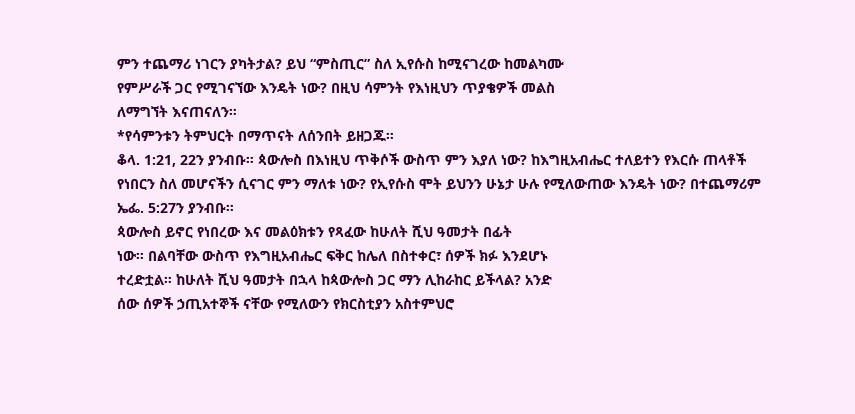ምን ተጨማሪ ነገርን ያካትታል? ይህ “ምስጢር” ስለ ኢየሱስ ከሚናገረው ከመልካሙ
የምሥራች ጋር የሚገናኘው እንዴት ነው? በዚህ ሳምንት የእነዚህን ጥያቄዎች መልስ
ለማግኘት እናጠናለን።
*የሳምንቱን ትምህርት በማጥናት ለሰንበት ይዘጋጁ።
ቆላ. 1:21, 22ን ያንብቡ። ጳውሎስ በእነዚህ ጥቅሶች ውስጥ ምን እያለ ነው? ከእግዚአብሔር ተለይተን የእርሱ ጠላቶች የነበርን ስለ መሆናችን ሲናገር ምን ማለቱ ነው? የኢየሱስ ሞት ይህንን ሁኔታ ሁሉ የሚለውጠው እንዴት ነው? በተጨማሪም ኤፌ. 5:27ን ያንብቡ።
ጳውሎስ ይኖር የነበረው እና መልዕክቱን የጻፈው ከሁለት ሺህ ዓመታት በፊት
ነው። በልባቸው ውስጥ የእግዚአብሔር ፍቅር ከሌለ በስተቀር፣ ሰዎች ክፉ እንደሆኑ
ተረድቷል። ከሁለት ሺህ ዓመታት በኋላ ከጳውሎስ ጋር ማን ሊከራከር ይችላል? አንድ
ሰው ሰዎች ኃጢአተኞች ናቸው የሚለውን የክርስቲያን አስተምህሮ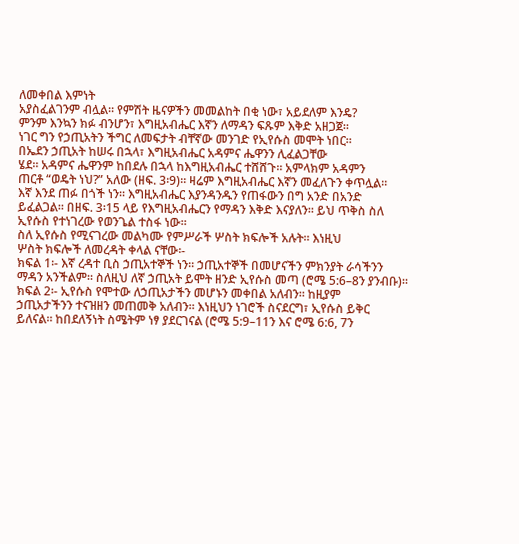ለመቀበል እምነት
አያስፈልገንም ብሏል። የምሽት ዜናዎችን መመልከት በቂ ነው፣ አይደለም እንዴ?
ምንም እንኳን ክፉ ብንሆን፣ እግዚአብሔር እኛን ለማዳን ፍጹም እቅድ አዘጋጀ።
ነገር ግን የኃጢአትን ችግር ለመፍታት ብቸኛው መንገድ የኢየሱስ መሞት ነበር።
በኤደን ኃጢአት ከሠሩ በኋላ፣ እግዚአብሔር አዳምና ሔዋንን ሊፈልጋቸው
ሄደ። አዳምና ሔዋንም ከበደሉ በኋላ ከእግዚአብሔር ተሸሸጉ። አምላክም አዳምን
ጠርቶ “ወዴት ነህ?” አለው (ዘፍ. 3፡9)። ዛሬም እግዚአብሔር እኛን መፈለጉን ቀጥሏል።
እኛ እንደ ጠፉ በጎች ነን። እግዚአብሔር እያንዳንዱን የጠፋውን በግ አንድ በአንድ
ይፈልጋል። በዘፍ. 3፡15 ላይ የእግዚአብሔርን የማዳን እቅድ እናያለን። ይህ ጥቅስ ስለ
ኢየሱስ የተነገረው የወንጌል ተስፋ ነው።
ስለ ኢየሱስ የሚናገረው መልካሙ የምሥራች ሦስት ክፍሎች አሉት። እነዚህ
ሦስት ክፍሎች ለመረዳት ቀላል ናቸው፡-
ክፍል 1፡- እኛ ረዳተ ቢስ ኃጢአተኞች ነን። ኃጢአተኞች በመሆናችን ምክንያት ራሳችንን
ማዳን አንችልም። ስለዚህ ለኛ ኃጢአት ይሞት ዘንድ ኢየሱስ መጣ (ሮሜ 5:6–8ን ያንብቡ)።
ክፍል 2፡- ኢየሱስ የሞተው ለኃጢአታችን መሆኑን መቀበል አለብን። ከዚያም
ኃጢአታችንን ተናዝዘን መጠመቅ አለብን። እነዚህን ነገሮች ስናደርግ፣ ኢየሱስ ይቅር
ይለናል። ከበደለኝነት ስሜትም ነፃ ያደርገናል (ሮሜ 5:9–11ን እና ሮሜ 6:6, 7ን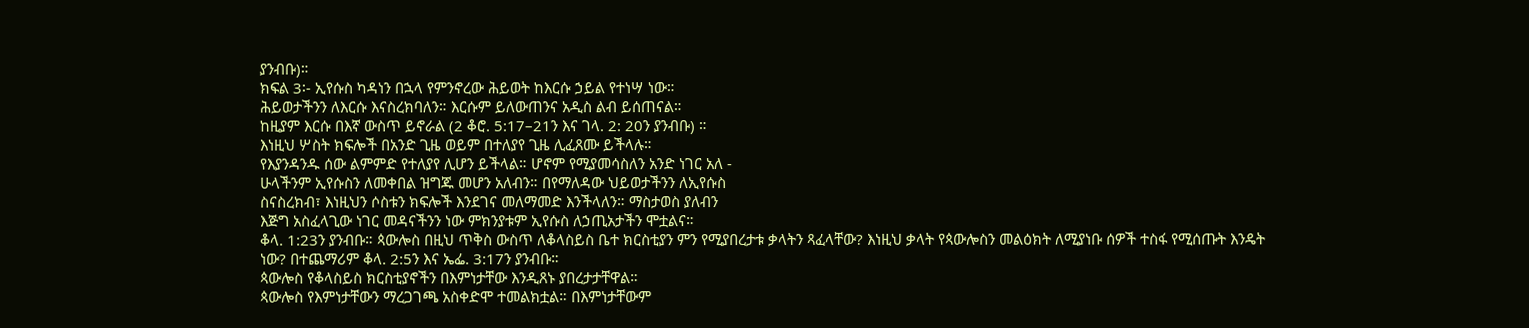ያንብቡ)።
ክፍል 3፡- ኢየሱስ ካዳነን በኋላ የምንኖረው ሕይወት ከእርሱ ኃይል የተነሣ ነው።
ሕይወታችንን ለእርሱ እናስረክባለን። እርሱም ይለውጠንና አዲስ ልብ ይሰጠናል።
ከዚያም እርሱ በእኛ ውስጥ ይኖራል (2 ቆሮ. 5:17–21ን እና ገላ. 2: 20ን ያንብቡ) ።
እነዚህ ሦስት ክፍሎች በአንድ ጊዜ ወይም በተለያየ ጊዜ ሊፈጸሙ ይችላሉ።
የእያንዳንዱ ሰው ልምምድ የተለያየ ሊሆን ይችላል። ሆኖም የሚያመሳስለን አንድ ነገር አለ -
ሁላችንም ኢየሱስን ለመቀበል ዝግጁ መሆን አለብን። በየማለዳው ህይወታችንን ለኢየሱስ
ስናስረክብ፣ እነዚህን ሶስቱን ክፍሎች እንደገና መለማመድ እንችላለን። ማስታወስ ያለብን
እጅግ አስፈላጊው ነገር መዳናችንን ነው ምክንያቱም ኢየሱስ ለኃጢአታችን ሞቷልና።
ቆላ. 1:23ን ያንብቡ። ጳውሎስ በዚህ ጥቅስ ውስጥ ለቆላስይስ ቤተ ክርስቲያን ምን የሚያበረታቱ ቃላትን ጻፈላቸው? እነዚህ ቃላት የጳውሎስን መልዕክት ለሚያነቡ ሰዎች ተስፋ የሚሰጡት እንዴት ነው? በተጨማሪም ቆላ. 2:5ን እና ኤፌ. 3:17ን ያንብቡ።
ጳውሎስ የቆላስይስ ክርስቲያኖችን በእምነታቸው እንዲጸኑ ያበረታታቸዋል።
ጳውሎስ የእምነታቸውን ማረጋገጫ አስቀድሞ ተመልክቷል። በእምነታቸውም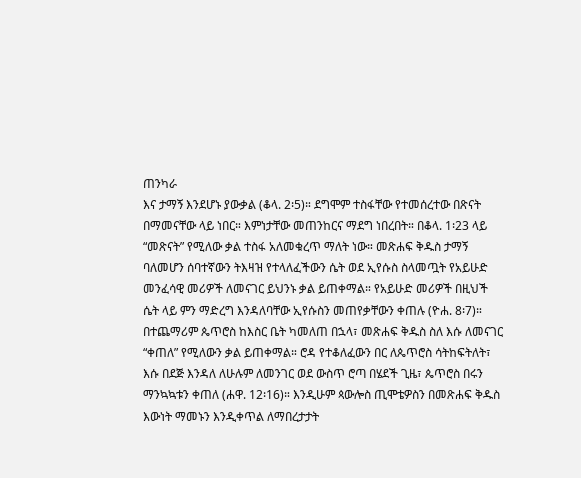ጠንካራ
እና ታማኝ እንደሆኑ ያውቃል (ቆላ. 2፡5)። ደግሞም ተስፋቸው የተመሰረተው በጽናት
በማመናቸው ላይ ነበር። እምነታቸው መጠንከርና ማደግ ነበረበት። በቆላ. 1፡23 ላይ
“መጽናት” የሚለው ቃል ተስፋ አለመቁረጥ ማለት ነው። መጽሐፍ ቅዱስ ታማኝ
ባለመሆን ሰባተኛውን ትእዛዝ የተላለፈችውን ሴት ወደ ኢየሱስ ስላመጧት የአይሁድ
መንፈሳዊ መሪዎች ለመናገር ይህንኑ ቃል ይጠቀማል። የአይሁድ መሪዎች በዚህች
ሴት ላይ ምን ማድረግ እንዳለባቸው ኢየሱስን መጠየቃቸውን ቀጠሉ (ዮሐ. 8፡7)።
በተጨማሪም ጴጥሮስ ከእስር ቤት ካመለጠ በኋላ፣ መጽሐፍ ቅዱስ ስለ እሱ ለመናገር
“ቀጠለ” የሚለውን ቃል ይጠቀማል። ሮዳ የተቆለፈውን በር ለጴጥሮስ ሳትከፍትለት፣
እሱ በደጅ እንዳለ ለሁሉም ለመንገር ወደ ውስጥ ሮጣ በሄደች ጊዜ፣ ጴጥሮስ በሩን
ማንኳኳቱን ቀጠለ (ሐዋ. 12፡16)። እንዲሁም ጳውሎስ ጢሞቴዎስን በመጽሐፍ ቅዱስ
እውነት ማመኑን እንዲቀጥል ለማበረታታት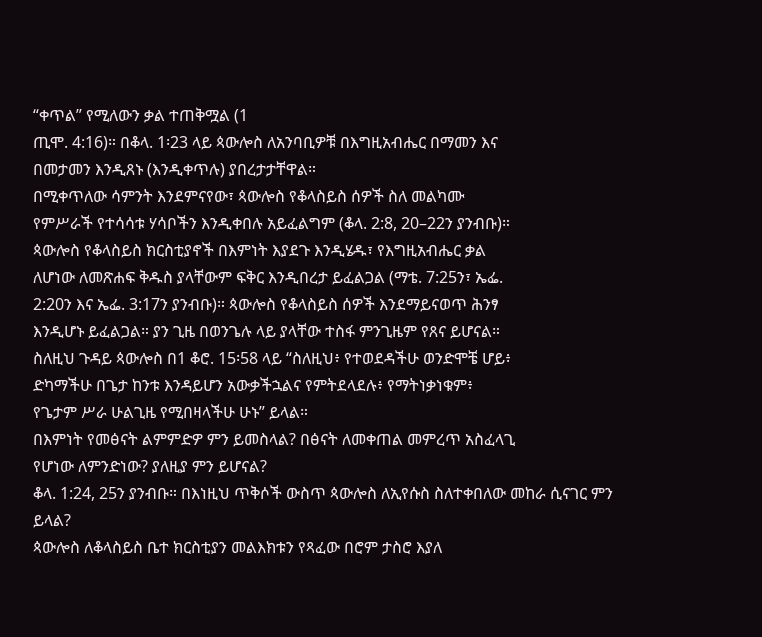“ቀጥል” የሚለውን ቃል ተጠቅሟል (1
ጢሞ. 4:16)። በቆላ. 1፡23 ላይ ጳውሎስ ለአንባቢዎቹ በእግዚአብሔር በማመን እና
በመታመን እንዲጸኑ (እንዲቀጥሉ) ያበረታታቸዋል።
በሚቀጥለው ሳምንት እንደምናየው፣ ጳውሎስ የቆላስይስ ሰዎች ስለ መልካሙ
የምሥራች የተሳሳቱ ሃሳቦችን እንዲቀበሉ አይፈልግም (ቆላ. 2:8, 20–22ን ያንብቡ)።
ጳውሎስ የቆላስይስ ክርስቲያኖች በእምነት እያደጉ እንዲሄዱ፣ የእግዚአብሔር ቃል
ለሆነው ለመጽሐፍ ቅዱስ ያላቸውም ፍቅር እንዲበረታ ይፈልጋል (ማቴ. 7:25ን፣ ኤፌ.
2:20ን እና ኤፌ. 3:17ን ያንብቡ)። ጳውሎስ የቆላስይስ ሰዎች እንደማይናወጥ ሕንፃ
እንዲሆኑ ይፈልጋል። ያን ጊዜ በወንጌሉ ላይ ያላቸው ተስፋ ምንጊዜም የጸና ይሆናል።
ስለዚህ ጉዳይ ጳውሎስ በ1 ቆሮ. 15፡58 ላይ “ስለዚህ፥ የተወደዳችሁ ወንድሞቼ ሆይ፥
ድካማችሁ በጌታ ከንቱ እንዳይሆን አውቃችኋልና የምትደላደሉ፥ የማትነቃነቁም፥
የጌታም ሥራ ሁልጊዜ የሚበዛላችሁ ሁኑ” ይላል።
በእምነት የመፅናት ልምምድዎ ምን ይመስላል? በፅናት ለመቀጠል መምረጥ አስፈላጊ
የሆነው ለምንድነው? ያለዚያ ምን ይሆናል?
ቆላ. 1:24, 25ን ያንብቡ። በእነዚህ ጥቅሶች ውስጥ ጳውሎስ ለኢየሱስ ስለተቀበለው መከራ ሲናገር ምን ይላል?
ጳውሎስ ለቆላስይስ ቤተ ክርስቲያን መልእክቱን የጻፈው በሮም ታስሮ እያለ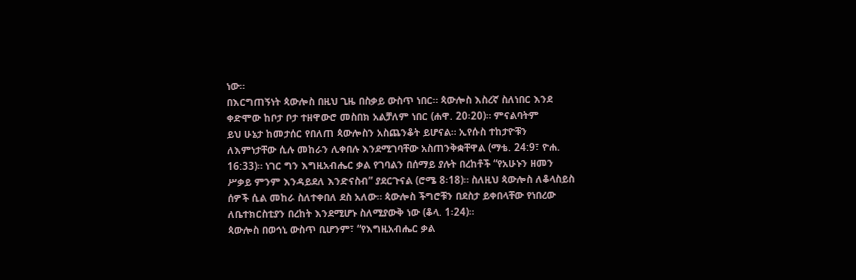ነው።
በእርግጠኝነት ጳውሎስ በዚህ ጊዜ በስቃይ ውስጥ ነበር። ጳውሎስ እስረኛ ስለነበር እንደ
ቀድሞው ከቦታ ቦታ ተዘዋውሮ መስበክ አልቻለም ነበር (ሐዋ. 20፡20)። ምናልባትም
ይህ ሁኔታ ከመታሰር የበለጠ ጳውሎስን አስጨንቆት ይሆናል። ኢየሱስ ተከታዮቹን
ለእምነታቸው ሲሉ መከራን ሊቀበሉ እንደሚገባቸው አስጠንቅቋቸዋል (ማቴ. 24:9፣ ዮሐ.
16:33)። ነገር ግን እግዚአብሔር ቃል የገባልን በሰማይ ያሉት በረከቶች “የአሁኑን ዘመን
ሥቃይ ምንም እንዳይደለ እንድናስብ” ያደርጉናል (ሮሜ 8፡18)። ስለዚህ ጳውሎስ ለቆላስይስ
ሰዎች ሲል መከራ ስለተቀበለ ደስ አለው። ጳውሎስ ችግሮቹን በደስታ ይቀበላቸው የነበረው
ለቤተክርስቲያን በረከት እንደሚሆኑ ስለሚያውቅ ነው (ቆላ. 1፡24)።
ጳውሎስ በወኅኒ ውስጥ ቢሆንም፣ “የእግዚአብሔር ቃል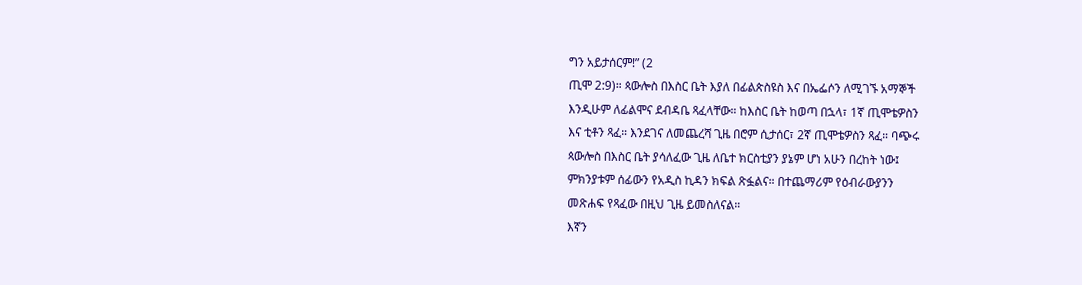ግን አይታሰርም!” (2
ጢሞ 2:9)። ጳውሎስ በእስር ቤት እያለ በፊልጵስዩስ እና በኤፌሶን ለሚገኙ አማኞች
እንዲሁም ለፊልሞና ደብዳቤ ጻፈላቸው። ከእስር ቤት ከወጣ በኋላ፣ 1ኛ ጢሞቴዎስን
እና ቲቶን ጻፈ። እንደገና ለመጨረሻ ጊዜ በሮም ሲታሰር፣ 2ኛ ጢሞቴዎስን ጻፈ። ባጭሩ
ጳውሎስ በእስር ቤት ያሳለፈው ጊዜ ለቤተ ክርስቲያን ያኔም ሆነ አሁን በረከት ነው፤
ምክንያቱም ሰፊውን የአዲስ ኪዳን ክፍል ጽፏልና። በተጨማሪም የዕብራውያንን
መጽሐፍ የጻፈው በዚህ ጊዜ ይመስለናል።
እኛን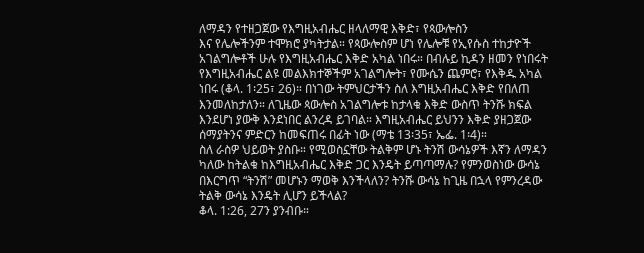ለማዳን የተዘጋጀው የእግዚአብሔር ዘላለማዊ እቅድ፣ የጳውሎስን
እና የሌሎችንም ተሞክሮ ያካትታል። የጳውሎስም ሆነ የሌሎቹ የኢየሱስ ተከታዮች
አገልግሎቶች ሁሉ የእግዚአብሔር እቅድ አካል ነበሩ። በብሉይ ኪዳን ዘመን የነበሩት
የእግዚአብሔር ልዩ መልእክተኞችም አገልግሎት፣ የሙሴን ጨምሮ፣ የእቅዱ አካል
ነበሩ (ቆላ. 1፡25፣ 26)። በነገው ትምህርታችን ስለ እግዚአብሔር እቅድ የበለጠ
እንመለከታለን። ለጊዜው ጳውሎስ አገልግሎቱ ከታላቁ እቅድ ውስጥ ትንሹ ክፍል
እንደሆነ ያውቅ እንደነበር ልንረዳ ይገባል። እግዚአብሔር ይህንን እቅድ ያዘጋጀው
ሰማያትንና ምድርን ከመፍጠሩ በፊት ነው (ማቴ 13፡35፣ ኤፌ. 1፡4)።
ስለ ራስዎ ህይወት ያስቡ። የሚወስኗቸው ትልቅም ሆኑ ትንሽ ውሳኔዎች እኛን ለማዳን
ካለው ከትልቁ ከእግዚአብሔር እቅድ ጋር እንዴት ይጣጣማሉ? የምንወስነው ውሳኔ
በእርግጥ “ትንሽ” መሆኑን ማወቅ እንችላለን? ትንሹ ውሳኔ ከጊዜ በኋላ የምንረዳው
ትልቅ ውሳኔ እንዴት ሊሆን ይችላል?
ቆላ. 1:26, 27ን ያንብቡ።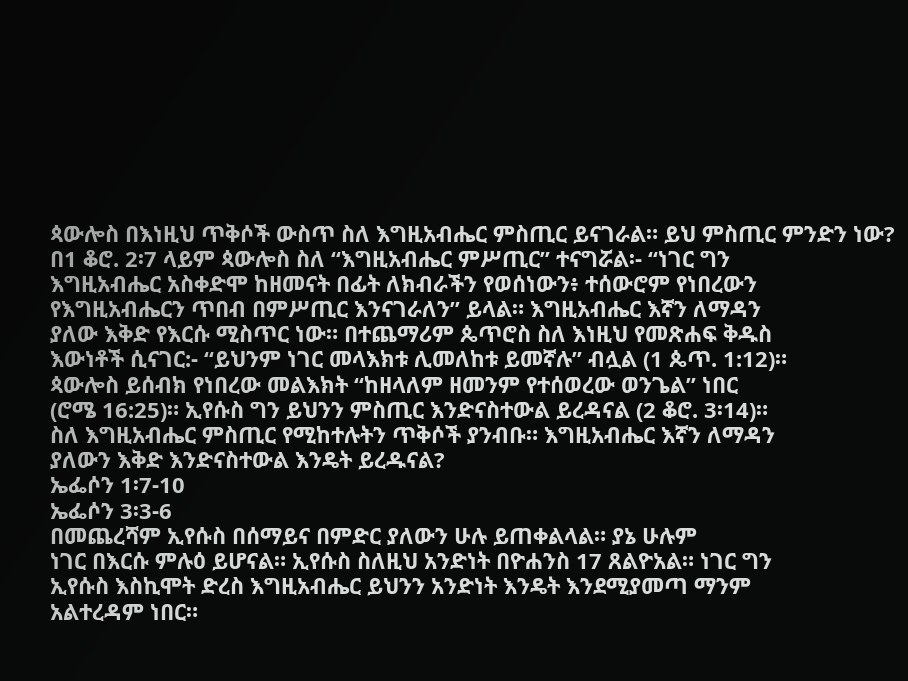ጳውሎስ በእነዚህ ጥቅሶች ውስጥ ስለ እግዚአብሔር ምስጢር ይናገራል። ይህ ምስጢር ምንድን ነው?
በ1 ቆሮ. 2፡7 ላይም ጳውሎስ ስለ “እግዚአብሔር ምሥጢር” ተናግሯል፡- “ነገር ግን
እግዚአብሔር አስቀድሞ ከዘመናት በፊት ለክብራችን የወሰነውን፥ ተሰውሮም የነበረውን
የእግዚአብሔርን ጥበብ በምሥጢር እንናገራለን” ይላል። እግዚአብሔር እኛን ለማዳን
ያለው እቅድ የእርሱ ሚስጥር ነው። በተጨማሪም ጴጥሮስ ስለ እነዚህ የመጽሐፍ ቅዱስ
እውነቶች ሲናገር:- “ይህንም ነገር መላእክቱ ሊመለከቱ ይመኛሉ” ብሏል (1 ጴጥ. 1:12)።
ጳውሎስ ይሰብክ የነበረው መልእክት “ከዘላለም ዘመንም የተሰወረው ወንጌል” ነበር
(ሮሜ 16:25)። ኢየሱስ ግን ይህንን ምስጢር እንድናስተውል ይረዳናል (2 ቆሮ. 3፡14)።
ስለ እግዚአብሔር ምስጢር የሚከተሉትን ጥቅሶች ያንብቡ። እግዚአብሔር እኛን ለማዳን
ያለውን እቅድ እንድናስተውል እንዴት ይረዱናል?
ኤፌሶን 1፡7-10
ኤፌሶን 3፡3-6
በመጨረሻም ኢየሱስ በሰማይና በምድር ያለውን ሁሉ ይጠቀልላል። ያኔ ሁሉም
ነገር በእርሱ ምሉዕ ይሆናል። ኢየሱስ ስለዚህ አንድነት በዮሐንስ 17 ጸልዮአል። ነገር ግን
ኢየሱስ እስኪሞት ድረስ እግዚአብሔር ይህንን አንድነት እንዴት እንደሚያመጣ ማንም
አልተረዳም ነበር።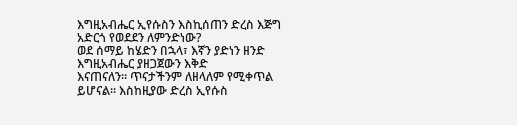እግዚአብሔር ኢየሱስን እስኪሰጠን ድረስ እጅግ አድርጎ የወደደን ለምንድነው?
ወደ ሰማይ ከሄድን በኋላ፣ እኛን ያድነን ዘንድ እግዚአብሔር ያዘጋጀውን እቅድ
እናጠናለን። ጥናታችንም ለዘላለም የሚቀጥል ይሆናል። እስከዚያው ድረስ ኢየሱስ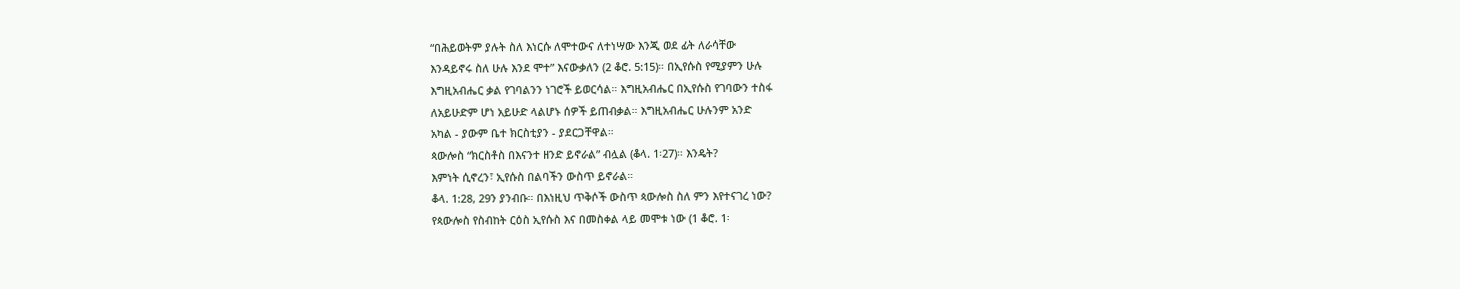“በሕይወትም ያሉት ስለ እነርሱ ለሞተውና ለተነሣው እንጂ ወደ ፊት ለራሳቸው
እንዳይኖሩ ስለ ሁሉ እንደ ሞተ” እናውቃለን (2 ቆሮ. 5:15)። በኢየሱስ የሚያምን ሁሉ
እግዚአብሔር ቃል የገባልንን ነገሮች ይወርሳል። እግዚአብሔር በኢየሱስ የገባውን ተስፋ
ለአይሁድም ሆነ አይሁድ ላልሆኑ ሰዎች ይጠብቃል። እግዚአብሔር ሁሉንም አንድ
አካል - ያውም ቤተ ክርስቲያን - ያደርጋቸዋል።
ጳውሎስ “ክርስቶስ በእናንተ ዘንድ ይኖራል” ብሏል (ቆላ. 1፡27)። እንዴት?
እምነት ሲኖረን፣ ኢየሱስ በልባችን ውስጥ ይኖራል።
ቆላ. 1:28, 29ን ያንብቡ። በእነዚህ ጥቅሶች ውስጥ ጳውሎስ ስለ ምን እየተናገረ ነው?
የጳውሎስ የስብከት ርዕስ ኢየሱስ እና በመስቀል ላይ መሞቱ ነው (1 ቆሮ. 1፡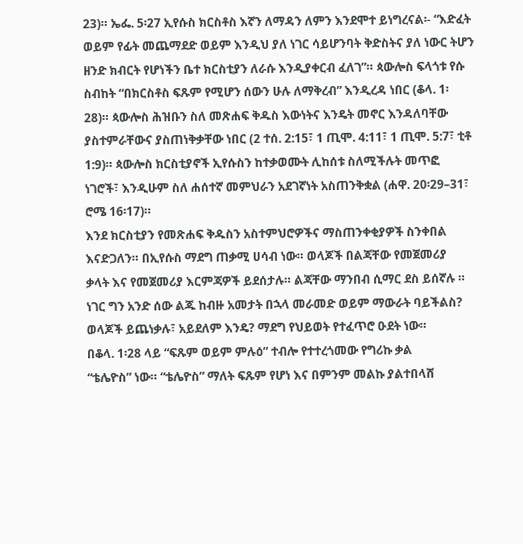23)። ኤፌ. 5፡27 ኢየሱስ ክርስቶስ እኛን ለማዳን ለምን እንደሞተ ይነግረናል፡- “እድፈት
ወይም የፊት መጨማደድ ወይም እንዲህ ያለ ነገር ሳይሆንባት ቅድስትና ያለ ነውር ትሆን
ዘንድ ክብርት የሆነችን ቤተ ክርስቲያን ለራሱ እንዲያቀርብ ፈለገ”። ጳውሎስ ፍላጎቱ የሱ
ስብከት “በክርስቶስ ፍጹም የሚሆን ሰውን ሁሉ ለማቅረብ” እንዲረዳ ነበር (ቆላ. 1፡
28)። ጳውሎስ ሕዝቡን ስለ መጽሐፍ ቅዱስ እውነትና እንዴት መኖር እንዳለባቸው
ያስተምራቸውና ያስጠነቅቃቸው ነበር (2 ተሰ. 2:15፣ 1 ጢሞ. 4:11፣ 1 ጢሞ. 5:7፣ ቲቶ
1:9)። ጳውሎስ ክርስቲያኖች ኢየሱስን ከተቃወሙት ሊከሰቱ ስለሚችሉት መጥፎ
ነገሮች፣ እንዲሁም ስለ ሐሰተኛ መምህራን አደገኛነት አስጠንቅቋል (ሐዋ. 20፡29–31፣
ሮሜ 16፡17)።
እንደ ክርስቲያን የመጽሐፍ ቅዱስን አስተምህሮዎችና ማስጠንቀቂያዎች ስንቀበል
እናድጋለን። በኢየሱስ ማደግ ጠቃሚ ሀሳብ ነው። ወላጆች በልጃቸው የመጀመሪያ
ቃላት እና የመጀመሪያ እርምጃዎች ይደሰታሉ። ልጃቸው ማንበብ ሲማር ደስ ይሰኛሉ ።
ነገር ግን አንድ ሰው ልጁ ከብዙ አመታት በኋላ መራመድ ወይም ማውራት ባይችልስ?
ወላጆች ይጨነቃሉ፣ አይደለም እንዴ? ማደግ የህይወት የተፈጥሮ ዑደት ነው።
በቆላ. 1፡28 ላይ “ፍጹም ወይም ምሉዕ” ተብሎ የተተረጎመው የግሪኩ ቃል
“ቴሌዮስ” ነው። “ቴሌዮስ” ማለት ፍጹም የሆነ እና በምንም መልኩ ያልተበላሸ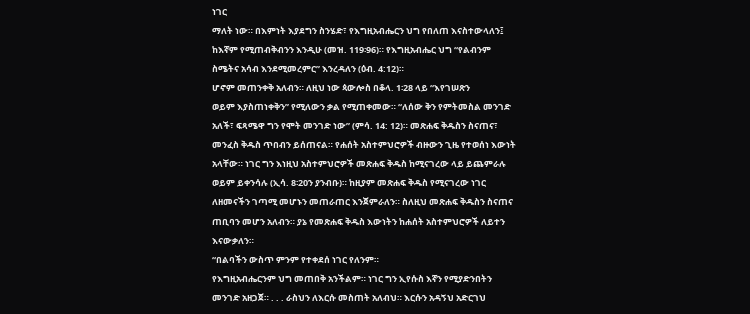ነገር
ማለት ነው። በእምነት እያደግን ስንሄድ፣ የእግዚአብሔርን ህግ የበለጠ እናስተውላለን፤
ከእኛም የሚጠብቅብንን እንዲሁ (መዝ. 119፡96)። የእግዚአብሔር ህግ “የልብንም
ስሜትና አሳብ እንደሚመረምር” እንረዳለን (ዕብ. 4:12)።
ሆኖም መጠንቀቅ አለብን። ለዚህ ነው ጳውሎስ በቆላ. 1፡28 ላይ “እየገሠጽን
ወይም እያስጠነቀቅን” የሚለውን ቃል የሚጠቀመው። “ለሰው ቅን የምትመስል መንገድ
አለች፣ ፍጻሜዋ ግን የሞት መንገድ ነው” (ምሳ. 14: 12)። መጽሐፍ ቅዱስን ስናጠና፣
መንፈስ ቅዱስ ጥበብን ይሰጠናል። የሐሰት አስተምህሮዎች ብዙውን ጊዜ የተወሰነ እውነት
አላቸው። ነገር ግን እነዚህ አስተምህሮዎች መጽሐፍ ቅዱስ ከሚናገረው ላይ ይጨምራሉ
ወይም ይቀንሳሉ (ኢሳ. 8፡20ን ያንብቡ)። ከዚያም መጽሐፍ ቅዱስ የሚናገረው ነገር
ለዘመናችን ገጣሚ መሆኑን መጠራጠር እንጀምራለን። ስለዚህ መጽሐፍ ቅዱስን ስናጠና
ጠቢባን መሆን አለብን። ያኔ የመጽሐፍ ቅዱስ እውነትን ከሐሰት አስተምህሮዎች ለይተን
እናውቃለን።
“በልባችን ውስጥ ምንም የተቀደሰ ነገር የለንም።
የእግዚአብሔርንም ህግ መጠበቅ አንችልም። ነገር ግን ኢየሱስ እኛን የሚያድንበትን
መንገድ አዘጋጀ። . . . ራስህን ለእርሱ መስጠት አለብህ። እርሱን አዳኝህ አድርገህ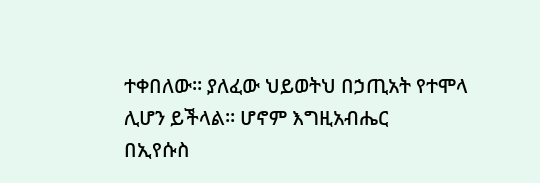ተቀበለው። ያለፈው ህይወትህ በኃጢአት የተሞላ ሊሆን ይችላል። ሆኖም እግዚአብሔር
በኢየሱስ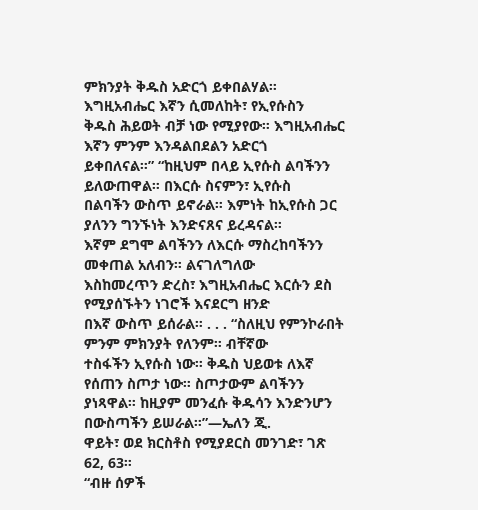ምክንያት ቅዱስ አድርጎ ይቀበልሃል። እግዚአብሔር እኛን ሲመለከት፣ የኢየሱስን
ቅዱስ ሕይወት ብቻ ነው የሚያየው። እግዚአብሔር እኛን ምንም እንዳልበደልን አድርጎ
ይቀበለናል።” “ከዚህም በላይ ኢየሱስ ልባችንን ይለውጠዋል። በእርሱ ስናምን፣ ኢየሱስ
በልባችን ውስጥ ይኖራል። እምነት ከኢየሱስ ጋር ያለንን ግንኙነት እንድናጸና ይረዳናል።
እኛም ደግሞ ልባችንን ለእርሱ ማስረከባችንን መቀጠል አለብን። ልናገለግለው
እስከመረጥን ድረስ፣ እግዚአብሔር እርሱን ደስ የሚያሰኙትን ነገሮች እናደርግ ዘንድ
በእኛ ውስጥ ይሰራል። . . . “ስለዚህ የምንኮራበት ምንም ምክንያት የለንም። ብቸኛው
ተስፋችን ኢየሱስ ነው። ቅዱስ ህይወቱ ለእኛ የሰጠን ስጦታ ነው። ስጦታውም ልባችንን
ያነጻዋል። ከዚያም መንፈሱ ቅዱሳን እንድንሆን በውስጣችን ይሠራል።”—ኤለን ጂ.
ዋይት፣ ወደ ክርስቶስ የሚያደርስ መንገድ፣ ገጽ 62, 63።
“ብዙ ሰዎች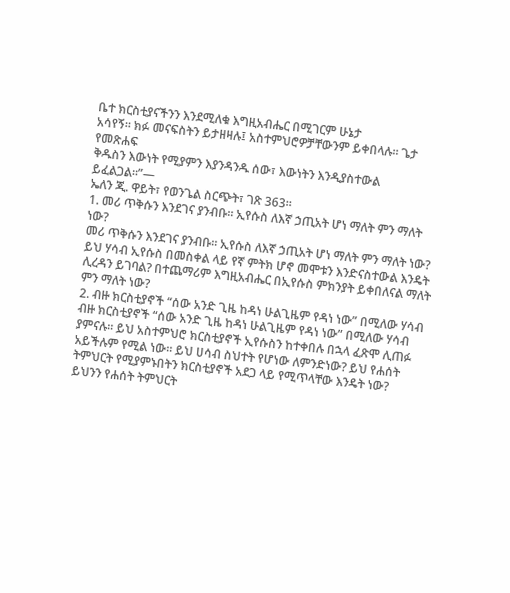ቤተ ክርስቲያናችንን እንደሚለቁ እግዚአብሔር በሚገርም ሁኔታ
አሳየኝ። ክፉ መናፍስትን ይታዘዛሉ፤ አስተምህሮዎቻቸውንም ይቀበላሉ። ጌታ የመጽሐፍ
ቅዱስን እውነት የሚያምን እያንዳንዱ ሰው፣ እውነትን እንዲያስተውል ይፈልጋል።”—
ኤለን ጂ. ዋይት፣ የወንጌል ስርጭት፣ ገጽ 363።
1. መሪ ጥቅሱን እንደገና ያንብቡ። ኢየሱስ ለእኛ ኃጢአት ሆነ ማለት ምን ማለት ነው?
መሪ ጥቅሱን እንደገና ያንብቡ። ኢየሱስ ለእኛ ኃጢአት ሆነ ማለት ምን ማለት ነው?
ይህ ሃሳብ ኢየሱስ በመስቀል ላይ የኛ ምትክ ሆኖ መሞቱን እንድናስተውል እንዴት
ሊረዳን ይገባል? በተጨማሪም እግዚአብሔር በኢየሱስ ምክንያት ይቀበለናል ማለት
ምን ማለት ነው?
2. ብዙ ክርስቲያኖች “ሰው አንድ ጊዜ ከዳነ ሁልጊዜም የዳነ ነው” በሚለው ሃሳብ
ብዙ ክርስቲያኖች “ሰው አንድ ጊዜ ከዳነ ሁልጊዜም የዳነ ነው” በሚለው ሃሳብ
ያምናሉ። ይህ አስተምህሮ ክርስቲያኖች ኢየሱስን ከተቀበሉ በኋላ ፈጽሞ ሊጠፉ
አይችሉም የሚል ነው። ይህ ሀሳብ ስህተት የሆነው ለምንድነው? ይህ የሐሰት
ትምህርት የሚያምኑበትን ክርስቲያኖች አደጋ ላይ የሚጥላቸው እንዴት ነው?
ይህንን የሐሰት ትምህርት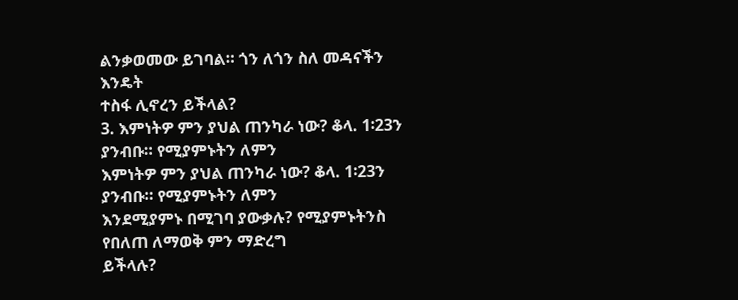ልንቃወመው ይገባል። ጎን ለጎን ስለ መዳናችን እንዴት
ተስፋ ሊኖረን ይችላል?
3. እምነትዎ ምን ያህል ጠንካራ ነው? ቆላ. 1፡23ን ያንብቡ። የሚያምኑትን ለምን
እምነትዎ ምን ያህል ጠንካራ ነው? ቆላ. 1፡23ን ያንብቡ። የሚያምኑትን ለምን
እንደሚያምኑ በሚገባ ያውቃሉ? የሚያምኑትንስ የበለጠ ለማወቅ ምን ማድረግ
ይችላሉ?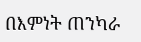በእምነት ጠንካራ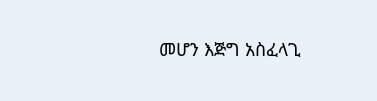መሆን እጅግ አስፈላጊ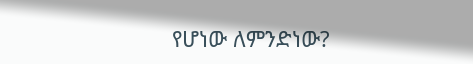የሆነው ለምንድነው?